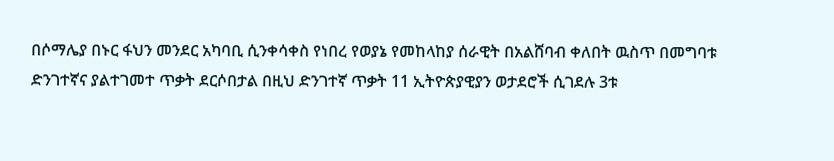በሶማሌያ በኑር ፋህን መንደር አካባቢ ሲንቀሳቀስ የነበረ የወያኔ የመከላከያ ሰራዊት በአልሸባብ ቀለበት ዉስጥ በመግባቱ ድንገተኛና ያልተገመተ ጥቃት ደርሶበታል በዚህ ድንገተኛ ጥቃት 11 ኢትዮጵያዊያን ወታደሮች ሲገደሉ 3ቱ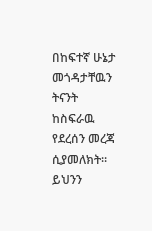በከፍተኛ ሁኔታ መጎዳታቸዉን ትናንት ከስፍራዉ የደረሰን መረጃ ሲያመለክት። ይህንን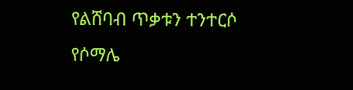የልሸባብ ጥቃቱን ተንተርሶ የሶማሌ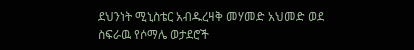ደህንነት ሚኒስቴር አብዱረዛቅ መሃመድ አህመድ ወደ ስፍራዉ የሶማሌ ወታደሮች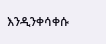እንዲንቀሳቀሱ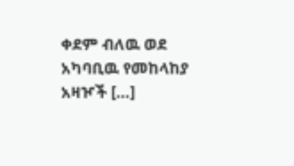ቀደም ብለዉ ወደ አካባቢዉ የመከላከያ አዛዦች […]